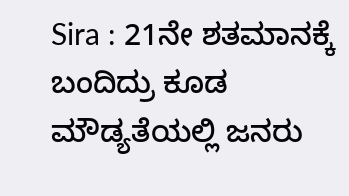Sira : 21ನೇ ಶತಮಾನಕ್ಕೆ ಬಂದಿದ್ರು ಕೂಡ ಮೌಡ್ಯತೆಯಲ್ಲಿ ಜನರು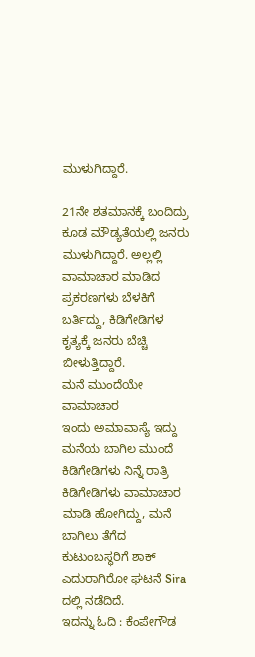ಮುಳುಗಿದ್ದಾರೆ.

21ನೇ ಶತಮಾನಕ್ಕೆ ಬಂದಿದ್ರು ಕೂಡ ಮೌಡ್ಯತೆಯಲ್ಲಿ ಜನರು ಮುಳುಗಿದ್ದಾರೆ. ಅಲ್ಲಲ್ಲಿ ವಾಮಾಚಾರ ಮಾಡಿದ ಪ್ರಕರಣಗಳು ಬೆಳಕಿಗೆ ಬರ್ತಿದ್ದು, ಕಿಡಿಗೇಡಿಗಳ ಕೃತ್ಯಕ್ಕೆ ಜನರು ಬೆಚ್ಚಿ ಬೀಳುತ್ತಿದ್ದಾರೆ.
ಮನೆ ಮುಂದೆಯೇ ವಾಮಾಚಾರ
ಇಂದು ಅಮಾವಾಸ್ಯೆ ಇದ್ದು ಮನೆಯ ಬಾಗಿಲ ಮುಂದೆ ಕಿಡಿಗೇಡಿಗಳು ನಿನ್ನೆ ರಾತ್ರಿ ಕಿಡಿಗೇಡಿಗಳು ವಾಮಾಚಾರ ಮಾಡಿ ಹೋಗಿದ್ದು, ಮನೆ ಬಾಗಿಲು ತೆಗೆದ ಕುಟುಂಬಸ್ಥರಿಗೆ ಶಾಕ್ ಎದುರಾಗಿರೋ ಘಟನೆ Sira ದಲ್ಲಿ ನಡೆದಿದೆ.
ಇದನ್ನು ಓದಿ : ಕೆಂಪೇಗೌಡ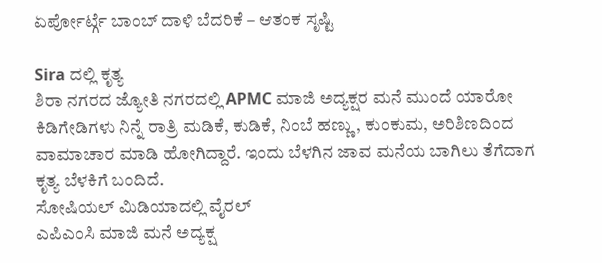ಏರ್ಪೋರ್ಟ್ಗೆ ಬಾಂಬ್ ದಾಳಿ ಬೆದರಿಕೆ – ಆತಂಕ ಸೃಷ್ಟಿ

Sira ದಲ್ಲಿ ಕೃತ್ಯ
ಶಿರಾ ನಗರದ ಜ್ಯೋತಿ ನಗರದಲ್ಲಿ APMC ಮಾಜಿ ಅದ್ಯಕ್ಷರ ಮನೆ ಮುಂದೆ ಯಾರೋ ಕಿಡಿಗೇಡಿಗಳು ನಿನ್ನೆ ರಾತ್ರಿ ಮಡಿಕೆ, ಕುಡಿಕೆ, ನಿಂಬೆ ಹಣ್ಣು, ಕುಂಕುಮ, ಅರಿಶಿಣದಿಂದ ವಾಮಾಚಾರ ಮಾಡಿ ಹೋಗಿದ್ದಾರೆ. ಇಂದು ಬೆಳಗಿನ ಜಾವ ಮನೆಯ ಬಾಗಿಲು ತೆಗೆದಾಗ ಕೃತ್ಯ ಬೆಳಕಿಗೆ ಬಂದಿದೆ.
ಸೋಷಿಯಲ್ ಮಿಡಿಯಾದಲ್ಲಿ ವೈರಲ್
ಎಪಿಎಂಸಿ ಮಾಜಿ ಮನೆ ಅದ್ಯಕ್ಷ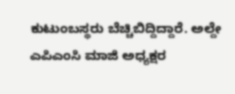ಕುಟುಂಬಸ್ಥರು ಬೆಚ್ಚಿಬಿದ್ದಿದ್ದಾರೆ. ಅಲ್ದೇ ಎಪಿಎಂಸಿ ಮಾಜಿ ಅಧ್ಯಕ್ಷರ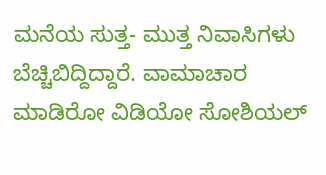ಮನೆಯ ಸುತ್ತ- ಮುತ್ತ ನಿವಾಸಿಗಳು ಬೆಚ್ಚಿಬಿದ್ದಿದ್ದಾರೆ. ವಾಮಾಚಾರ ಮಾಡಿರೋ ವಿಡಿಯೋ ಸೋಶಿಯಲ್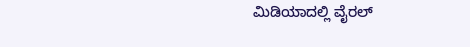ಮಿಡಿಯಾದಲ್ಲಿ ವೈರಲ್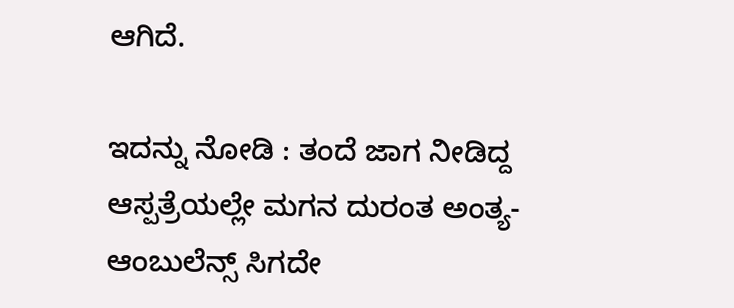ಆಗಿದೆ.

ಇದನ್ನು ನೋಡಿ : ತಂದೆ ಜಾಗ ನೀಡಿದ್ದ ಆಸ್ಪತ್ರೆಯಲ್ಲೇ ಮಗನ ದುರಂತ ಅಂತ್ಯ- ಆಂಬುಲೆನ್ಸ್ ಸಿಗದೇ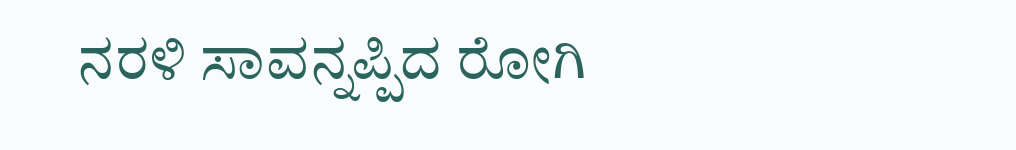ನರಳಿ ಸಾವನ್ನಪ್ಪಿದ ರೋಗಿ